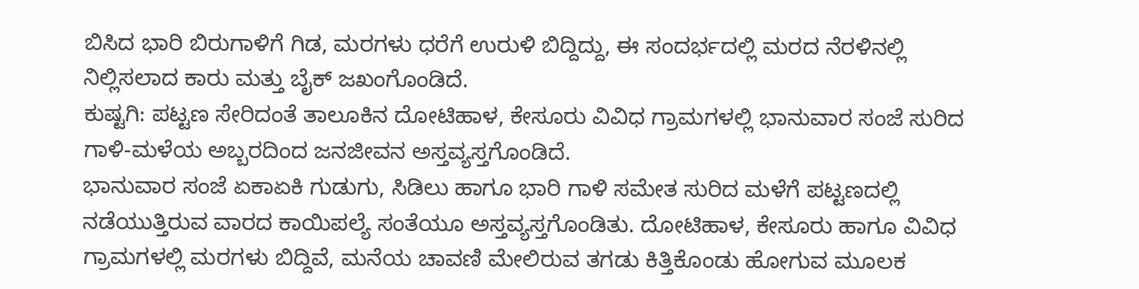ಬಿಸಿದ ಭಾರಿ ಬಿರುಗಾಳಿಗೆ ಗಿಡ, ಮರಗಳು ಧರೆಗೆ ಉರುಳಿ ಬಿದ್ದಿದ್ದು, ಈ ಸಂದರ್ಭದಲ್ಲಿ ಮರದ ನೆರಳಿನಲ್ಲಿ ನಿಲ್ಲಿಸಲಾದ ಕಾರು ಮತ್ತು ಬೈಕ್ ಜಖಂಗೊಂಡಿದೆ.
ಕುಷ್ಟಗಿ: ಪಟ್ಟಣ ಸೇರಿದಂತೆ ತಾಲೂಕಿನ ದೋಟಿಹಾಳ, ಕೇಸೂರು ವಿವಿಧ ಗ್ರಾಮಗಳಲ್ಲಿ ಭಾನುವಾರ ಸಂಜೆ ಸುರಿದ ಗಾಳಿ-ಮಳೆಯ ಅಬ್ಬರದಿಂದ ಜನಜೀವನ ಅಸ್ತವ್ಯಸ್ತಗೊಂಡಿದೆ.
ಭಾನುವಾರ ಸಂಜೆ ಏಕಾಏಕಿ ಗುಡುಗು, ಸಿಡಿಲು ಹಾಗೂ ಭಾರಿ ಗಾಳಿ ಸಮೇತ ಸುರಿದ ಮಳೆಗೆ ಪಟ್ಟಣದಲ್ಲಿ ನಡೆಯುತ್ತಿರುವ ವಾರದ ಕಾಯಿಪಲ್ಯೆ ಸಂತೆಯೂ ಅಸ್ತವ್ಯಸ್ತಗೊಂಡಿತು. ದೋಟಿಹಾಳ, ಕೇಸೂರು ಹಾಗೂ ವಿವಿಧ ಗ್ರಾಮಗಳಲ್ಲಿ ಮರಗಳು ಬಿದ್ದಿವೆ, ಮನೆಯ ಚಾವಣಿ ಮೇಲಿರುವ ತಗಡು ಕಿತ್ತಿಕೊಂಡು ಹೋಗುವ ಮೂಲಕ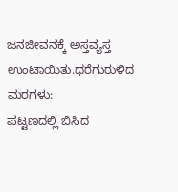ಜನಜೀವನಕ್ಕೆ ಅಸ್ತವ್ಯಸ್ತ ಉಂಟಾಯಿತು.ಧರೆಗುರುಳಿದ ಮರಗಳು:
ಪಟ್ಟಣದಲ್ಲಿ ಬಿಸಿದ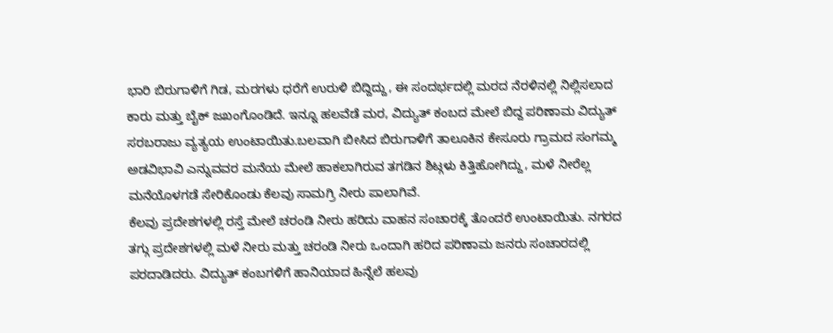ಭಾರಿ ಬಿರುಗಾಳಿಗೆ ಗಿಡ, ಮರಗಳು ಧರೆಗೆ ಉರುಳಿ ಬಿದ್ದಿದ್ದು, ಈ ಸಂದರ್ಭದಲ್ಲಿ ಮರದ ನೆರಳಿನಲ್ಲಿ ನಿಲ್ಲಿಸಲಾದ ಕಾರು ಮತ್ತು ಬೈಕ್ ಜಖಂಗೊಂಡಿದೆ. ಇನ್ನೂ ಹಲವೆಡೆ ಮರ, ವಿದ್ಯುತ್ ಕಂಬದ ಮೇಲೆ ಬಿದ್ದ ಪರಿಣಾಮ ವಿದ್ಯುತ್ ಸರಬರಾಜು ವ್ಯತ್ಯಯ ಉಂಟಾಯಿತು.ಬಲವಾಗಿ ಬೀಸಿದ ಬಿರುಗಾಳಿಗೆ ತಾಲೂಕಿನ ಕೇಸೂರು ಗ್ರಾಮದ ಸಂಗಮ್ಮ ಅಡವಿಭಾವಿ ಎನ್ನುವವರ ಮನೆಯ ಮೇಲೆ ಹಾಕಲಾಗಿರುವ ತಗಡಿನ ಶಿಟ್ಗಳು ಕಿತ್ತಿಹೋಗಿದ್ದು, ಮಳೆ ನೀರೆಲ್ಲ ಮನೆಯೊಳಗಡೆ ಸೇರಿಕೊಂಡು ಕೆಲವು ಸಾಮಗ್ರಿ ನೀರು ಪಾಲಾಗಿವೆ.
ಕೆಲವು ಪ್ರದೇಶಗಳಲ್ಲಿ ರಸ್ತೆ ಮೇಲೆ ಚರಂಡಿ ನೀರು ಹರಿದು ವಾಹನ ಸಂಚಾರಕ್ಕೆ ತೊಂದರೆ ಉಂಟಾಯಿತು. ನಗರದ ತಗ್ಗು ಪ್ರದೇಶಗಳಲ್ಲಿ ಮಳೆ ನೀರು ಮತ್ತು ಚರಂಡಿ ನೀರು ಒಂದಾಗಿ ಹರಿದ ಪರಿಣಾಮ ಜನರು ಸಂಚಾರದಲ್ಲಿ ಪರದಾಡಿದರು. ವಿದ್ಯುತ್ ಕಂಬಗಳಿಗೆ ಹಾನಿಯಾದ ಹಿನ್ನೆಲೆ ಹಲವು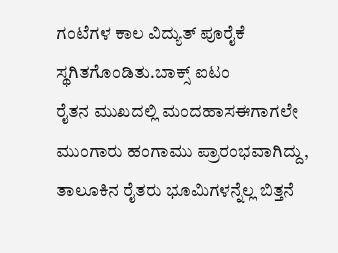ಗಂಟೆಗಳ ಕಾಲ ವಿದ್ಯುತ್ ಪೂರೈಕೆ ಸ್ಥಗಿತಗೊಂಡಿತು.ಬಾಕ್ಸ್ ಐಟಂ
ರೈತನ ಮುಖದಲ್ಲಿ ಮಂದಹಾಸಈಗಾಗಲೇ ಮುಂಗಾರು ಹಂಗಾಮು ಪ್ರಾರಂಭವಾಗಿದ್ದು, ತಾಲೂಕಿನ ರೈತರು ಭೂಮಿಗಳನ್ನೆಲ್ಲ ಬಿತ್ತನೆ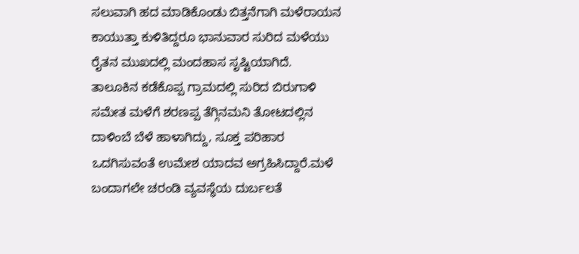ಸಲುವಾಗಿ ಹದ ಮಾಡಿಕೊಂಡು ಬಿತ್ತನೆಗಾಗಿ ಮಳೆರಾಯನ ಕಾಯುತ್ತಾ ಕುಳಿತಿದ್ದರೂ ಭಾನುವಾರ ಸುರಿದ ಮಳೆಯು ರೈತನ ಮುಖದಲ್ಲಿ ಮಂದಹಾಸ ಸೃಷ್ಟಿಯಾಗಿದೆ.
ತಾಲೂಕಿನ ಕಡೆಕೊಪ್ಪ ಗ್ರಾಮದಲ್ಲಿ ಸುರಿದ ಬಿರುಗಾಳಿ ಸಮೇತ ಮಳೆಗೆ ಶರಣಪ್ಪ ತೆಗ್ಗಿನಮನಿ ತೋಟದಲ್ಲಿನ ದಾಳಿಂಬೆ ಬೆಳೆ ಹಾಳಾಗಿದ್ದು, ಸೂಕ್ತ ಪರಿಹಾರ ಒದಗಿಸುವಂತೆ ಉಮೇಶ ಯಾದವ ಅಗ್ರಹಿಸಿದ್ದಾರೆ.ಮಳೆ ಬಂದಾಗಲೇ ಚರಂಡಿ ವ್ಯವಸ್ಥೆಯ ದುರ್ಬಲತೆ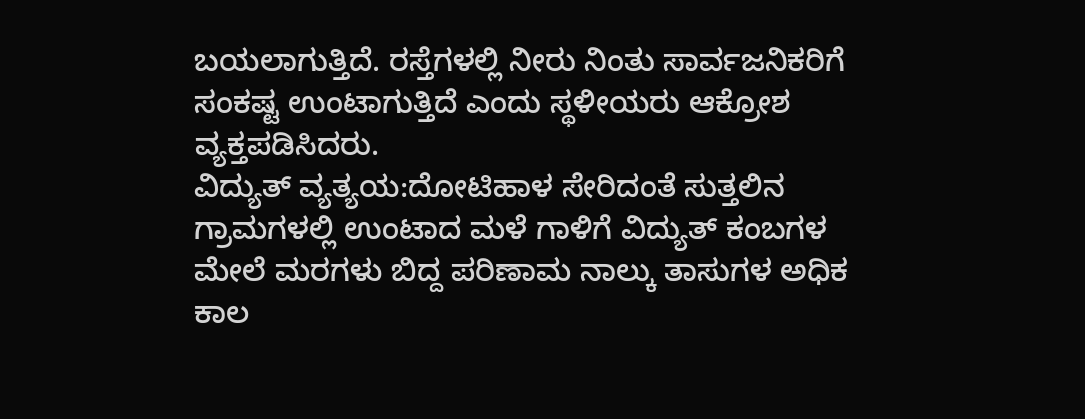ಬಯಲಾಗುತ್ತಿದೆ. ರಸ್ತೆಗಳಲ್ಲಿ ನೀರು ನಿಂತು ಸಾರ್ವಜನಿಕರಿಗೆ ಸಂಕಷ್ಟ ಉಂಟಾಗುತ್ತಿದೆ ಎಂದು ಸ್ಥಳೀಯರು ಆಕ್ರೋಶ ವ್ಯಕ್ತಪಡಿಸಿದರು.
ವಿದ್ಯುತ್ ವ್ಯತ್ಯಯ:ದೋಟಿಹಾಳ ಸೇರಿದಂತೆ ಸುತ್ತಲಿನ ಗ್ರಾಮಗಳಲ್ಲಿ ಉಂಟಾದ ಮಳೆ ಗಾಳಿಗೆ ವಿದ್ಯುತ್ ಕಂಬಗಳ ಮೇಲೆ ಮರಗಳು ಬಿದ್ದ ಪರಿಣಾಮ ನಾಲ್ಕು ತಾಸುಗಳ ಅಧಿಕ ಕಾಲ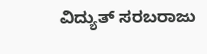ವಿದ್ಯುತ್ ಸರಬರಾಜು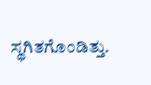ಸ್ಥಗಿತಗೊಂಡಿತ್ತು.